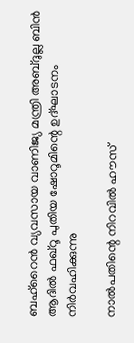ബഹ്‌റൈൻ വ്യവസായ വാണിജ്യ മന്ത്രി അബ്ദുല്ല ബിൻ ആദിൽ ഫഖ്റൂ പുതിയ ഷോറൂമിന്റെ ഉദ്ഘാടനം നിർവഹിക്കുന്നു

നാൽപതിന്റെ നിറവിൽ ഹൗസ്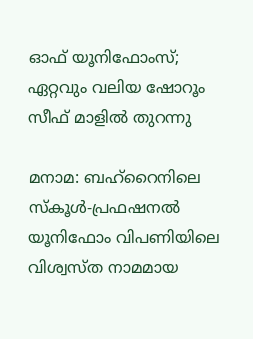ഓഫ് യൂനിഫോംസ്; ഏറ്റവും വലിയ ഷോറൂം സീഫ് മാളിൽ തുറന്നു

മനാമ: ബഹ്‌റൈനിലെ സ്‌കൂൾ-പ്രഫഷനൽ യൂനിഫോം വിപണിയിലെ വിശ്വസ്ത നാമമായ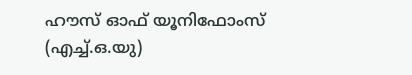ഹൗസ് ഓഫ് യൂനിഫോംസ് (എച്ച്.ഒ.യു)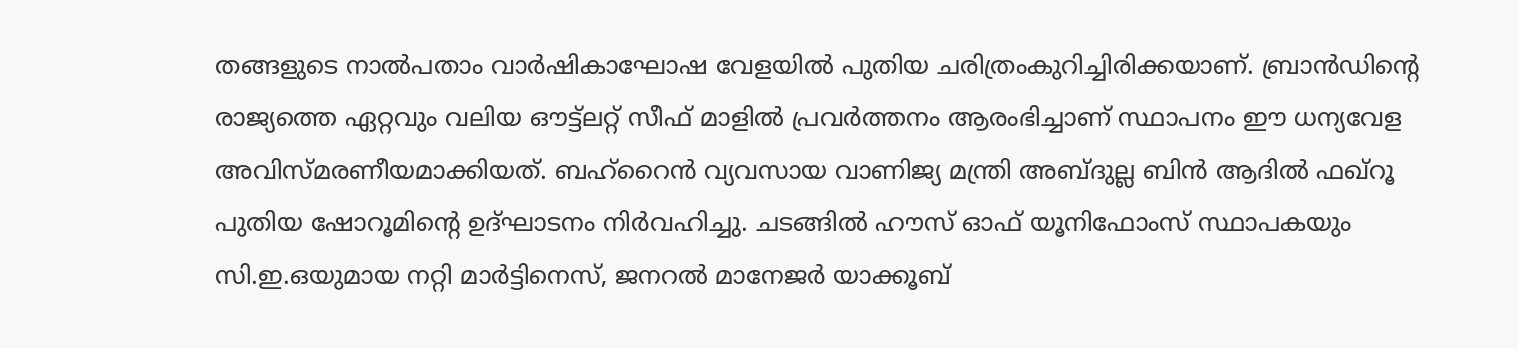തങ്ങളുടെ നാൽപതാം വാർഷികാഘോഷ വേളയിൽ പുതിയ ചരിത്രംകുറിച്ചിരിക്കയാണ്. ബ്രാൻഡിന്റെ രാജ്യത്തെ ഏറ്റവും വലിയ ഔട്ട്‌ലറ്റ് സീഫ് മാളിൽ പ്രവർത്തനം ആരംഭിച്ചാണ് സ്ഥാപനം ഈ ധന്യവേള അവിസ്മരണീയമാക്കിയത്. ബഹ്‌റൈൻ വ്യവസായ വാണിജ്യ മന്ത്രി അബ്ദുല്ല ബിൻ ആദിൽ ഫഖ്റൂ പുതിയ ഷോറൂമിന്റെ ഉദ്ഘാടനം നിർവഹിച്ചു. ചടങ്ങിൽ ഹൗസ് ഓഫ് യൂനിഫോംസ് സ്ഥാപകയും സി.ഇ.ഒയുമായ നറ്റി മാർട്ടിനെസ്, ജനറൽ മാനേജർ യാക്കൂബ്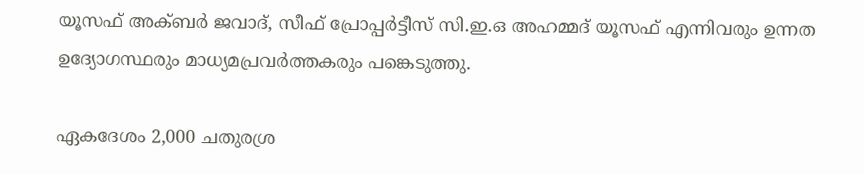യൂസഫ് അക്ബർ ജവാദ്, സീഫ് പ്രോപ്പർട്ടീസ് സി.ഇ.ഒ അഹമ്മദ് യൂസഫ് എന്നിവരും ഉന്നത ഉദ്യോഗസ്ഥരും മാധ്യമപ്രവർത്തകരും പങ്കെടുത്തു.

ഏകദേശം 2,000 ചതുരശ്ര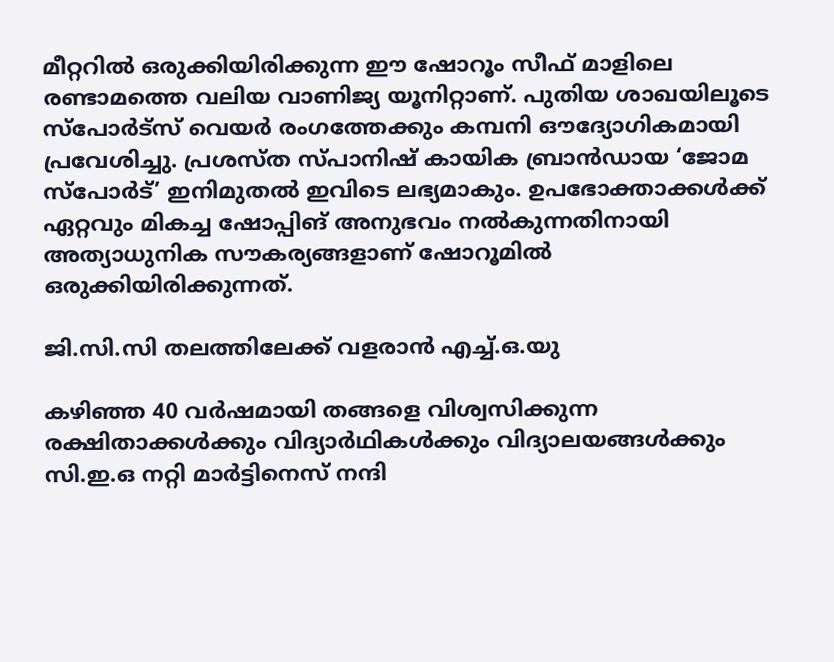മീറ്ററിൽ ഒരുക്കിയിരിക്കുന്ന ഈ ഷോറൂം സീഫ് മാളിലെ രണ്ടാമത്തെ വലിയ വാണിജ്യ യൂനിറ്റാണ്. പുതിയ ശാഖയിലൂടെ സ്‌പോർട്‌സ് വെയർ രംഗത്തേക്കും കമ്പനി ഔദ്യോഗികമായി പ്രവേശിച്ചു. പ്രശസ്ത സ്പാനിഷ് കായിക ബ്രാൻഡായ ‘ജോമ സ്പോർട്’ ഇനിമുതൽ ഇവിടെ ലഭ്യമാകും. ഉപഭോക്താക്കൾക്ക് ഏറ്റവും മികച്ച ഷോപ്പിങ് അനുഭവം നൽകുന്നതിനായി അത്യാധുനിക സൗകര്യങ്ങളാണ് ഷോറൂമിൽ ഒരുക്കിയിരിക്കുന്നത്.

ജി.സി.സി തലത്തിലേക്ക് വളരാൻ എച്ച്.ഒ.യു

കഴിഞ്ഞ 40 വർഷമായി തങ്ങളെ വിശ്വസിക്കുന്ന രക്ഷിതാക്കൾക്കും വിദ്യാർഥികൾക്കും വിദ്യാലയങ്ങൾക്കും സി.ഇ.ഒ നറ്റി മാർട്ടിനെസ് നന്ദി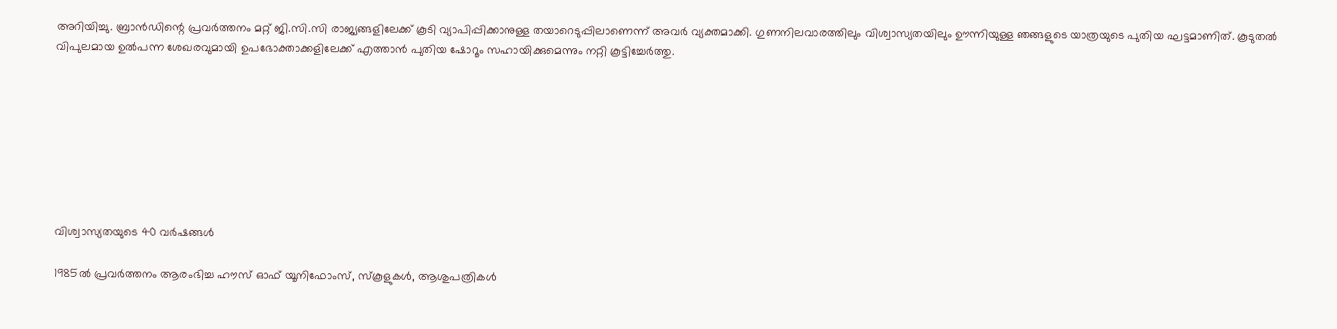അറിയിച്ചു. ബ്രാൻഡിന്റെ പ്രവർത്തനം മറ്റ് ജി.സി.സി രാജ്യങ്ങളിലേക്ക് കൂടി വ്യാപിപ്പിക്കാനുള്ള തയാറെടുപ്പിലാണെന്ന് അവർ വ്യക്തമാക്കി. ഗുണനിലവാരത്തിലും വിശ്വാസ്യതയിലും ഊന്നിയുള്ള ഞങ്ങളുടെ യാത്രയുടെ പുതിയ ഘട്ടമാണിത്. കൂടുതൽ വിപുലമായ ഉൽപന്ന ശേഖരവുമായി ഉപഭോക്താക്കളിലേക്ക് എത്താൻ പുതിയ ഷോറൂം സഹായിക്കുമെന്നും നറ്റി കൂട്ടിച്ചേർത്തു.








വിശ്വാസ്യതയുടെ 40 വർഷങ്ങൾ

1985ൽ പ്രവർത്തനം ആരംഭിച്ച ഹൗസ് ഓഫ് യൂനിഫോംസ്, സ്‌കൂളുകൾ, ആശുപത്രികൾ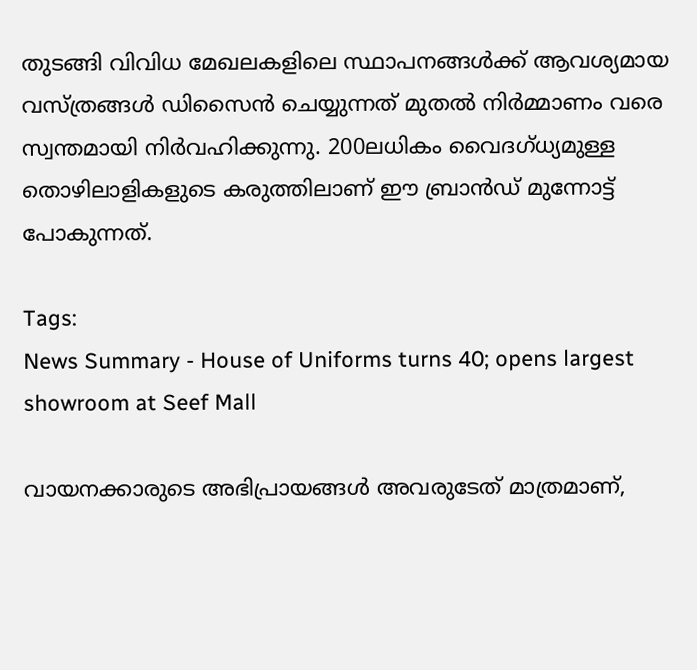തുടങ്ങി വിവിധ മേഖലകളിലെ സ്ഥാപനങ്ങൾക്ക് ആവശ്യമായ വസ്ത്രങ്ങൾ ഡിസൈൻ ചെയ്യുന്നത് മുതൽ നിർമ്മാണം വരെ സ്വന്തമായി നിർവഹിക്കുന്നു. 200ലധികം വൈദഗ്ധ്യമുള്ള തൊഴിലാളികളുടെ കരുത്തിലാണ് ഈ ബ്രാൻഡ് മുന്നോട്ട് പോകുന്നത്.

Tags:
News Summary - House of Uniforms turns 40; opens largest showroom at Seef Mall

വായനക്കാരുടെ അഭിപ്രായങ്ങള്‍ അവരുടേത് മാത്രമാണ്,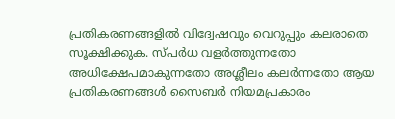പ്രതികരണങ്ങളിൽ വിദ്വേഷവും വെറുപ്പും കലരാതെ സൂക്ഷിക്കുക. സ്പർധ വളർത്തുന്നതോ അധിക്ഷേപമാകുന്നതോ അശ്ലീലം കലർന്നതോ ആയ പ്രതികരണങ്ങൾ സൈബർ നിയമപ്രകാരം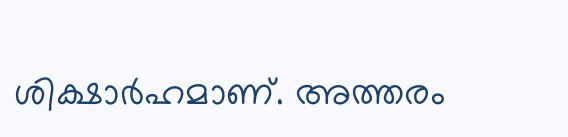ശിക്ഷാർഹമാണ്. അത്തരം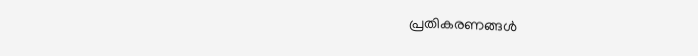പ്രതികരണങ്ങൾ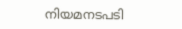നിയമനടപടി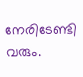നേരിടേണ്ടി വരും.